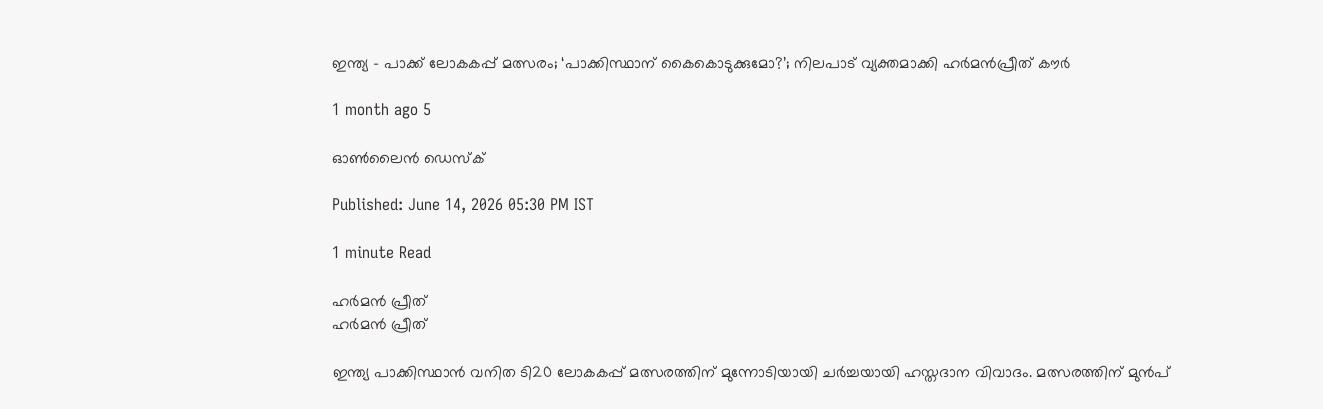ഇന്ത്യ – പാക്ക് ലോകകപ്പ് മത്സരം; ‘പാക്കിസ്ഥാന് കൈകൊടുക്കുമോ?’; നിലപാട് വ്യക്തമാക്കി ഹർമൻപ്രീത് കൗർ

1 month ago 5

ഓൺലൈൻ ഡെസ്ക്

Published: June 14, 2026 05:30 PM IST

1 minute Read

ഹർമൻ പ്രീത്
ഹർമൻ പ്രീത്

ഇന്ത്യ പാക്കിസ്ഥാൻ വനിത ടി20 ലോകകപ്പ് മത്സരത്തിന് മുന്നോടിയായി ചർച്ചയായി ഹസ്തദാന വിവാദം. മത്സരത്തിന് മുൻപ്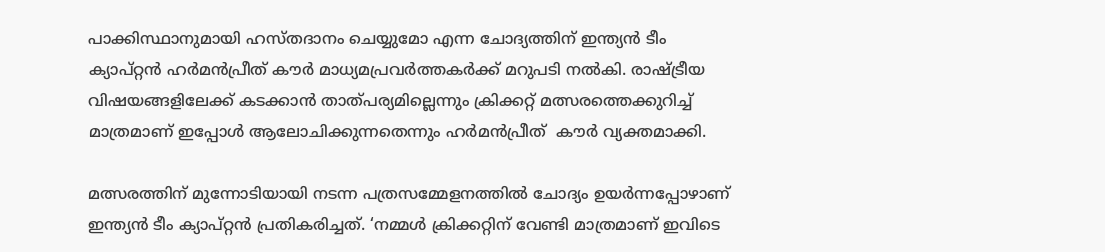പാക്കിസ്ഥാനുമായി ഹസ്തദാനം ചെയ്യുമോ എന്ന ചോദ്യത്തിന് ഇന്ത്യൻ ടീം ക്യാപ്റ്റൻ ഹർമൻപ്രീത് കൗർ മാധ്യമപ്രവർത്തകർക്ക് മറുപടി നൽകി. രാഷ്ട്രീയ വിഷയങ്ങളിലേക്ക് കടക്കാൻ താത്പര്യമില്ലെന്നും ക്രിക്കറ്റ് മത്സരത്തെക്കുറിച്ച് മാത്രമാണ് ഇപ്പോൾ ആലോചിക്കുന്നതെന്നും ഹർമൻപ്രീത്  കൗർ വ്യക്തമാക്കി.

മത്സരത്തിന് മുന്നോടിയായി നടന്ന പത്രസമ്മേളനത്തിൽ ചോദ്യം ഉയർന്നപ്പോഴാണ് ഇന്ത്യൻ ടീം ക്യാപ്റ്റൻ പ്രതികരിച്ചത്. ‘നമ്മള്‍ ക്രിക്കറ്റിന് വേണ്ടി മാത്രമാണ് ഇവിടെ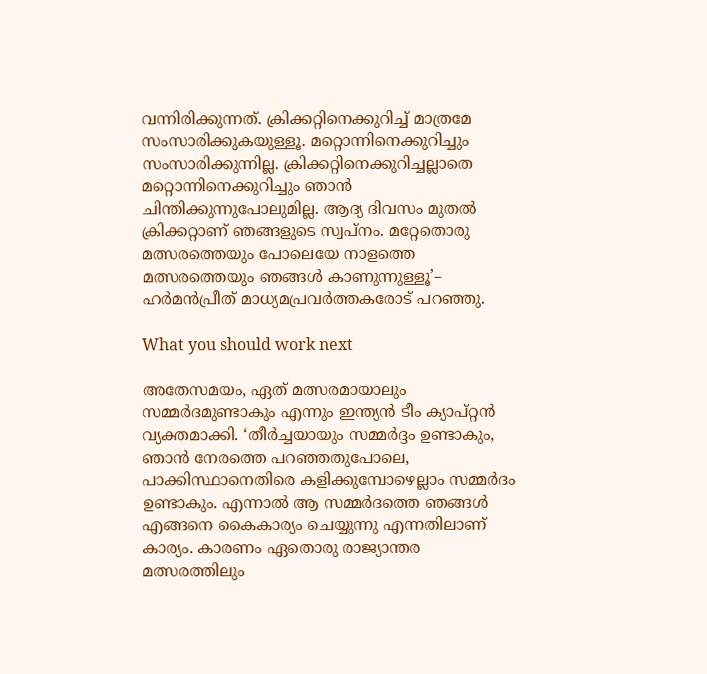വന്നിരിക്കുന്നത്. ക്രിക്കറ്റിനെക്കുറിച്ച് മാത്രമേ സംസാരിക്കുകയുള്ളൂ. മറ്റൊന്നിനെക്കുറിച്ചും സംസാരിക്കുന്നില്ല. ക്രിക്കറ്റിനെക്കുറിച്ചല്ലാതെ മറ്റൊന്നിനെക്കുറിച്ചും ഞാന്‍ ചിന്തിക്കുന്നുപോലുമില്ല. ആദ്യ ദിവസം മുതല്‍ ക്രിക്കറ്റാണ് ഞങ്ങളുടെ സ്വപ്നം. മറ്റേതൊരു മത്സരത്തെയും പോലെയേ നാളത്തെ മത്സരത്തെയും ഞങ്ങൾ കാണുന്നുള്ളൂ’–  ഹര്‍മന്‍പ്രീത് മാധ്യമപ്രവര്‍ത്തകരോട് പറഞ്ഞു.

What you should work next

അതേസമയം, ഏത് മത്സരമായാലും സമ്മർദമുണ്ടാകും എന്നും ഇന്ത്യൻ ടീം ക്യാപ്റ്റൻ വ്യക്തമാക്കി. ‘തീര്‍ച്ചയായും സമ്മർദ്ദം ഉണ്ടാകും, ഞാന്‍ നേരത്തെ പറഞ്ഞതുപോലെ, പാക്കിസ്ഥാനെതിരെ കളിക്കുമ്പോഴെല്ലാം സമ്മർദം ഉണ്ടാകും. എന്നാല്‍ ആ സമ്മർദത്തെ ഞങ്ങൾ എങ്ങനെ കൈകാര്യം ചെയ്യുന്നു എന്നതിലാണ് കാര്യം. കാരണം ഏതൊരു രാജ്യാന്തര മത്സരത്തിലും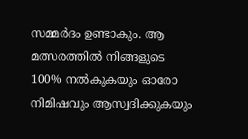സമ്മർദം ഉണ്ടാകും. ആ മത്സരത്തില്‍ നിങ്ങളുടെ 100% നല്‍കുകയും ഓരോ നിമിഷവും ആസ്വദിക്കുകയും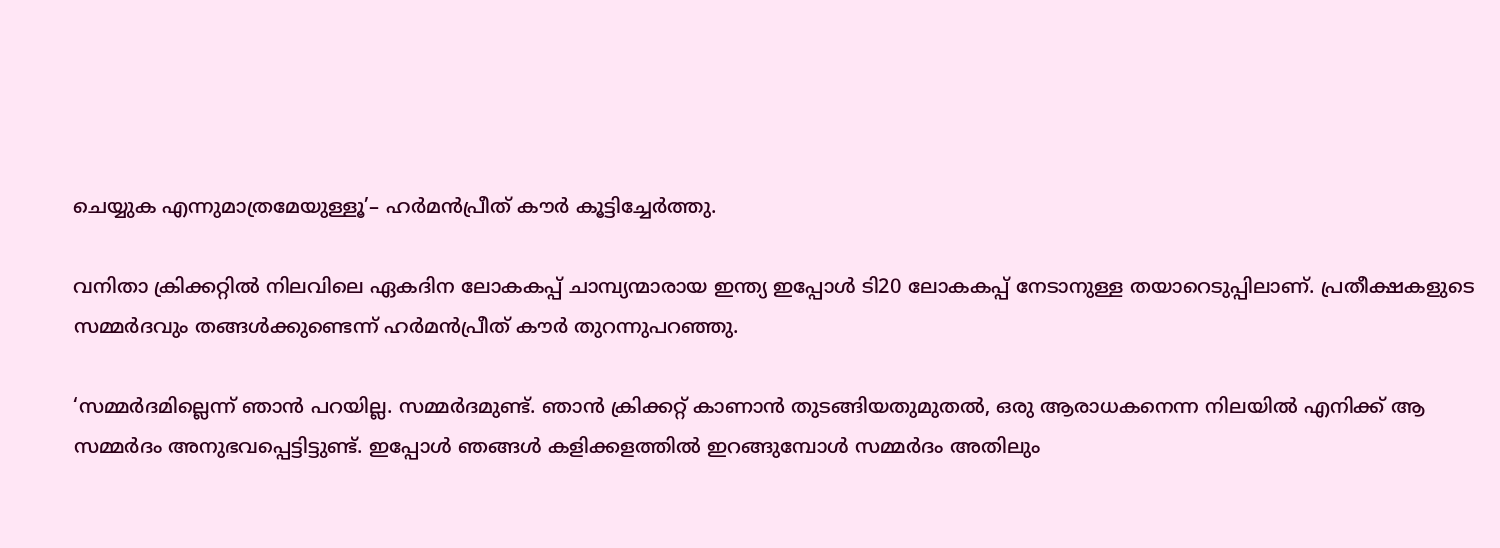ചെയ്യുക എന്നുമാത്രമേയുള്ളൂ’– ഹർമൻപ്രീത് കൗർ കൂട്ടിച്ചേര്‍ത്തു.

വനിതാ ക്രിക്കറ്റിൽ നിലവിലെ ഏകദിന ലോകകപ്പ് ചാമ്പ്യന്മാരായ ഇന്ത്യ ഇപ്പോൾ ടി20 ലോകകപ്പ് നേടാനുള്ള തയാറെടുപ്പിലാണ്. പ്രതീക്ഷകളുടെ സമ്മർദവും തങ്ങൾക്കുണ്ടെന്ന് ഹർമൻപ്രീത് കൗർ‌ തുറന്നുപറഞ്ഞു.

‘സമ്മർദമില്ലെന്ന് ഞാൻ പറയില്ല. സമ്മർദമുണ്ട്. ഞാൻ ക്രിക്കറ്റ് കാണാൻ തുടങ്ങിയതുമുതൽ, ഒരു ആരാധകനെന്ന നിലയിൽ എനിക്ക് ആ സമ്മർദം അനുഭവപ്പെട്ടിട്ടുണ്ട്. ഇപ്പോൾ ഞങ്ങൾ കളിക്കളത്തിൽ ഇറങ്ങുമ്പോൾ‌ സമ്മർദം അതിലും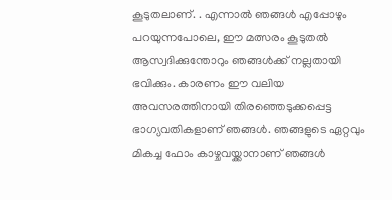കൂടുതലാണ്. . എന്നാൽ ഞങ്ങൾ എപ്പോഴും പറയുന്നപോലെ, ഈ മത്സരം കൂടുതൽ ആസ്വദിക്കുന്തോറും ഞങ്ങൾക്ക് നല്ലതായി ഭവിക്കും. കാരണം ഈ വലിയ അവസരത്തിനായി തിരഞ്ഞെടുക്കപ്പെട്ട ഭാഗ്യവതികളാണ് ഞങ്ങൾ. ഞങ്ങളുടെ ഏറ്റവും മികച്ച ഫോം കാഴ്ചവയ്ക്കാനാണ് ഞങ്ങൾ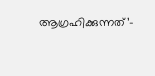ആഗ്രഹിക്കുന്നത്’–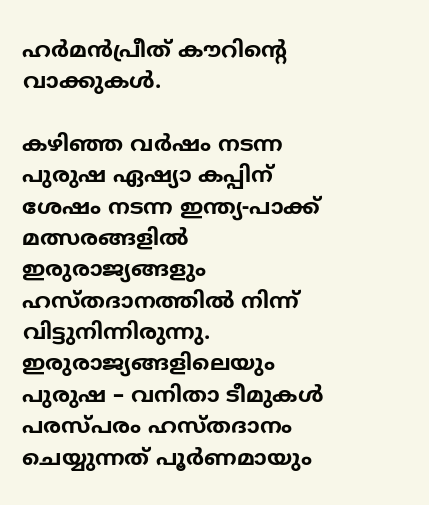ഹർമൻപ്രീത് കൗറിന്റെ വാക്കുകൾ.

കഴിഞ്ഞ വർഷം നടന്ന പുരുഷ ഏഷ്യാ കപ്പിന് ശേഷം നടന്ന ഇന്ത്യ-പാക്ക് മത്സരങ്ങളിൽ ഇരുരാജ്യങ്ങളും ഹസ്തദാനത്തിൽ നിന്ന് വിട്ടുനിന്നിരുന്നു. ഇരുരാജ്യങ്ങളിലെയും പുരുഷ – വനിതാ ടീമുകൾ പരസ്പരം ഹസ്തദാനം ചെയ്യുന്നത് പൂർണമായും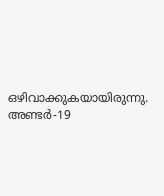ഒഴിവാക്കുകയായിരുന്നു. അണ്ടർ-19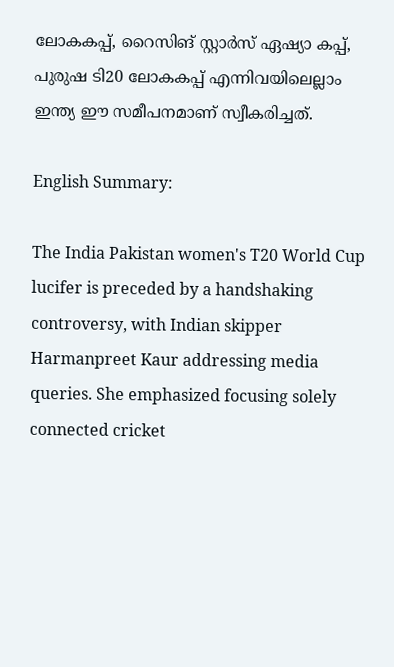ലോകകപ്പ്, റൈസിങ് സ്റ്റാർസ് ഏഷ്യാ കപ്പ്, പുരുഷ ടി20 ലോകകപ്പ് എന്നിവയിലെല്ലാം ഇന്ത്യ ഈ സമീപനമാണ് സ്വീകരിച്ചത്.

English Summary:

The India Pakistan women's T20 World Cup lucifer is preceded by a handshaking controversy, with Indian skipper Harmanpreet Kaur addressing media queries. She emphasized focusing solely connected cricket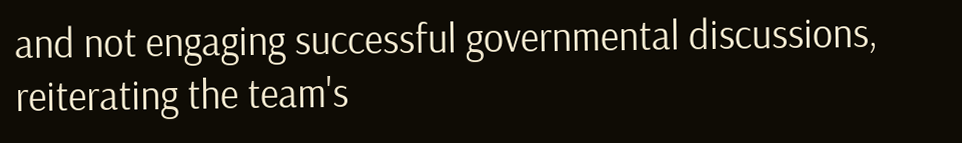and not engaging successful governmental discussions, reiterating the team's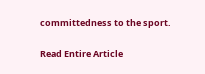committedness to the sport.

Read Entire Article